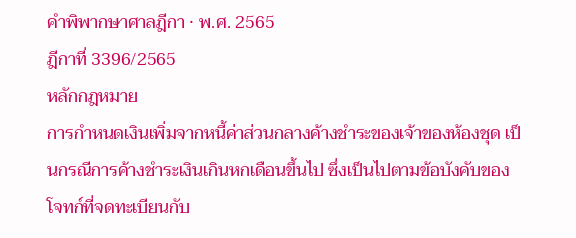คำพิพากษาศาลฎีกา · พ.ศ. 2565
ฎีกาที่ 3396/2565
หลักกฎหมาย
การกำหนดเงินเพิ่มจากหนี้ค่าส่วนกลางค้างชำระของเจ้าของห้องชุด เป็นกรณีการค้างชำระเงินเกินหกเดือนขึ้นไป ซึ่งเป็นไปตามข้อบังคับของโจทก์ที่จดทะเบียนกับ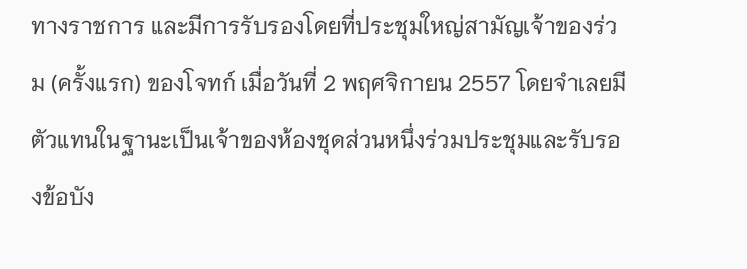ทางราชการ และมีการรับรองโดยที่ประชุมใหญ่สามัญเจ้าของร่วม (ครั้งแรก) ของโจทก์ เมื่อวันที่ 2 พฤศจิกายน 2557 โดยจำเลยมีตัวแทนในฐานะเป็นเจ้าของห้องชุดส่วนหนึ่งร่วมประชุมและรับรองข้อบัง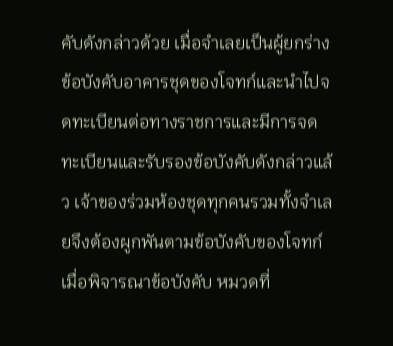คับดังกล่าวด้วย เมื่อจำเลยเป็นผู้ยกร่างข้อบังคับอาคารชุดของโจทก์และนำไปจดทะเบียนต่อทางราชการและมีการจดทะเบียนและรับรองข้อบังคับดังกล่าวแล้ว เจ้าของร่วมห้องชุดทุกคนรวมทั้งจำเลยจึงต้องผูกพันตามข้อบังคับของโจทก์ เมื่อพิจารณาข้อบังคับ หมวดที่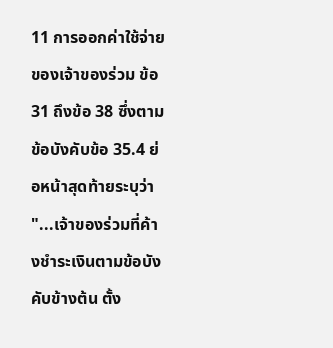11 การออกค่าใช้จ่ายของเจ้าของร่วม ข้อ 31 ถึงข้อ 38 ซึ่งตามข้อบังคับข้อ 35.4 ย่อหน้าสุดท้ายระบุว่า "...เจ้าของร่วมที่ค้างชำระเงินตามข้อบังคับข้างต้น ตั้ง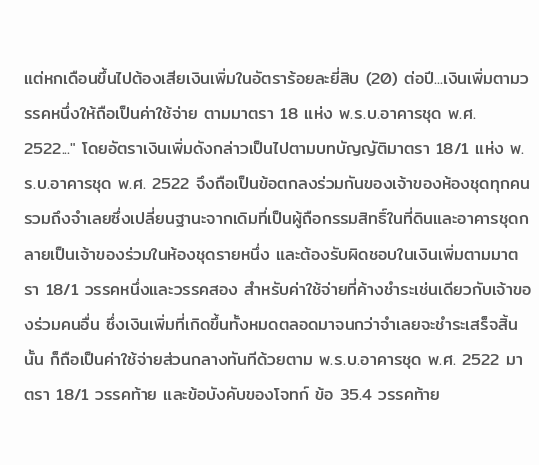แต่หกเดือนขึ้นไปต้องเสียเงินเพิ่มในอัตราร้อยละยี่สิบ (20) ต่อปี...เงินเพิ่มตามวรรคหนึ่งให้ถือเป็นค่าใช้จ่าย ตามมาตรา 18 แห่ง พ.ร.บ.อาคารชุด พ.ศ. 2522..." โดยอัตราเงินเพิ่มดังกล่าวเป็นไปตามบทบัญญัติมาตรา 18/1 แห่ง พ.ร.บ.อาคารชุด พ.ศ. 2522 จึงถือเป็นข้อตกลงร่วมกันของเจ้าของห้องชุดทุกคนรวมถึงจำเลยซึ่งเปลี่ยนฐานะจากเดิมที่เป็นผู้ถือกรรมสิทธิ์ในที่ดินและอาคารชุดกลายเป็นเจ้าของร่วมในห้องชุดรายหนึ่ง และต้องรับผิดชอบในเงินเพิ่มตามมาตรา 18/1 วรรคหนึ่งและวรรคสอง สำหรับค่าใช้จ่ายที่ค้างชำระเช่นเดียวกับเจ้าของร่วมคนอื่น ซึ่งเงินเพิ่มที่เกิดขึ้นทั้งหมดตลอดมาจนกว่าจำเลยจะชำระเสร็จสิ้นนั้น ก็ถือเป็นค่าใช้จ่ายส่วนกลางทันทีด้วยตาม พ.ร.บ.อาคารชุด พ.ศ. 2522 มาตรา 18/1 วรรคท้าย และข้อบังคับของโจทก์ ข้อ 35.4 วรรคท้าย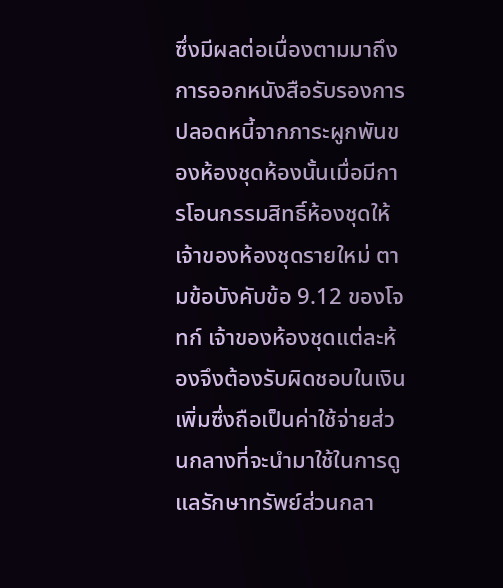ซึ่งมีผลต่อเนื่องตามมาถึงการออกหนังสือรับรองการปลอดหนี้จากภาระผูกพันของห้องชุดห้องนั้นเมื่อมีการโอนกรรมสิทธิ์ห้องชุดให้เจ้าของห้องชุดรายใหม่ ตามข้อบังคับข้อ 9.12 ของโจทก์ เจ้าของห้องชุดแต่ละห้องจึงต้องรับผิดชอบในเงินเพิ่มซึ่งถือเป็นค่าใช้จ่ายส่วนกลางที่จะนำมาใช้ในการดูแลรักษาทรัพย์ส่วนกลา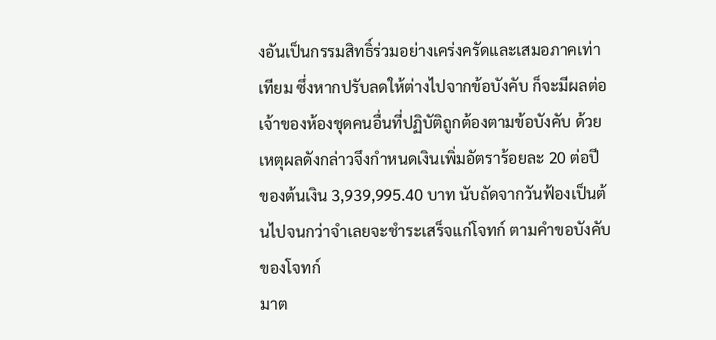งอันเป็นกรรมสิทธิ์ร่วมอย่างเคร่งครัดและเสมอภาคเท่าเทียม ซึ่งหากปรับลดให้ต่างไปจากข้อบังคับ ก็จะมีผลต่อเจ้าของห้องชุดคนอื่นที่ปฏิบัติถูกต้องตามข้อบังคับ ด้วยเหตุผลดังกล่าวจึงกำหนดเงินเพิ่มอัตราร้อยละ 20 ต่อปี ของต้นเงิน 3,939,995.40 บาท นับถัดจากวันฟ้องเป็นต้นไปจนกว่าจำเลยจะชำระเสร็จแก่โจทก์ ตามคำขอบังคับของโจทก์
มาต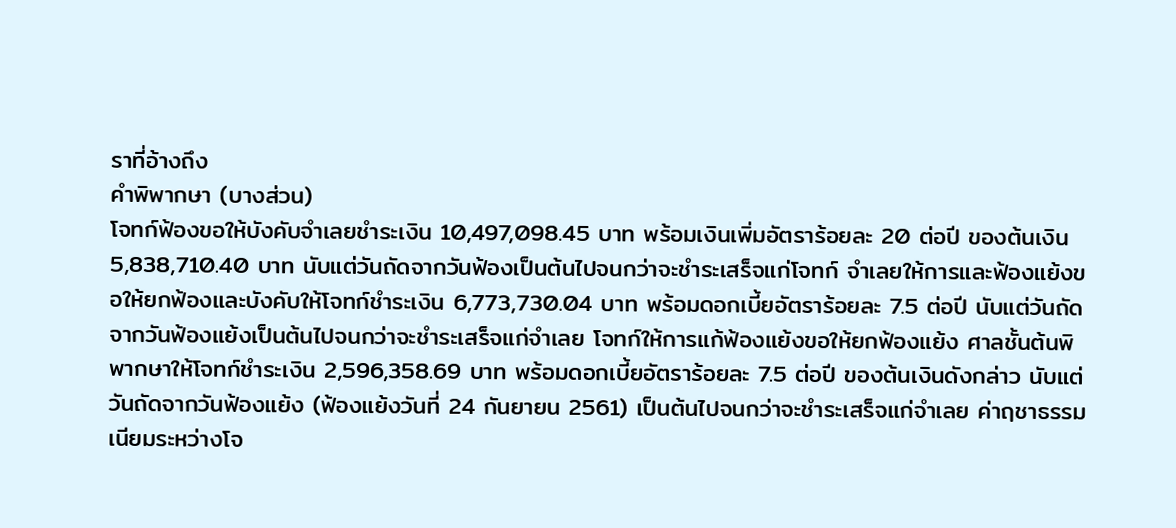ราที่อ้างถึง
คำพิพากษา (บางส่วน)
โจทก์ฟ้องขอให้บังคับจำเลยชำระเงิน 10,497,098.45 บาท พร้อมเงินเพิ่มอัตราร้อยละ 20 ต่อปี ของต้นเงิน 5,838,710.40 บาท นับแต่วันถัดจากวันฟ้องเป็นต้นไปจนกว่าจะชำระเสร็จแก่โจทก์ จำเลยให้การและฟ้องแย้งขอให้ยกฟ้องและบังคับให้โจทก์ชำระเงิน 6,773,730.04 บาท พร้อมดอกเบี้ยอัตราร้อยละ 7.5 ต่อปี นับแต่วันถัดจากวันฟ้องแย้งเป็นต้นไปจนกว่าจะชำระเสร็จแก่จำเลย โจทก์ให้การแก้ฟ้องแย้งขอให้ยกฟ้องแย้ง ศาลชั้นต้นพิพากษาให้โจทก์ชำระเงิน 2,596,358.69 บาท พร้อมดอกเบี้ยอัตราร้อยละ 7.5 ต่อปี ของต้นเงินดังกล่าว นับแต่วันถัดจากวันฟ้องแย้ง (ฟ้องแย้งวันที่ 24 กันยายน 2561) เป็นต้นไปจนกว่าจะชำระเสร็จแก่จำเลย ค่าฤชาธรรมเนียมระหว่างโจ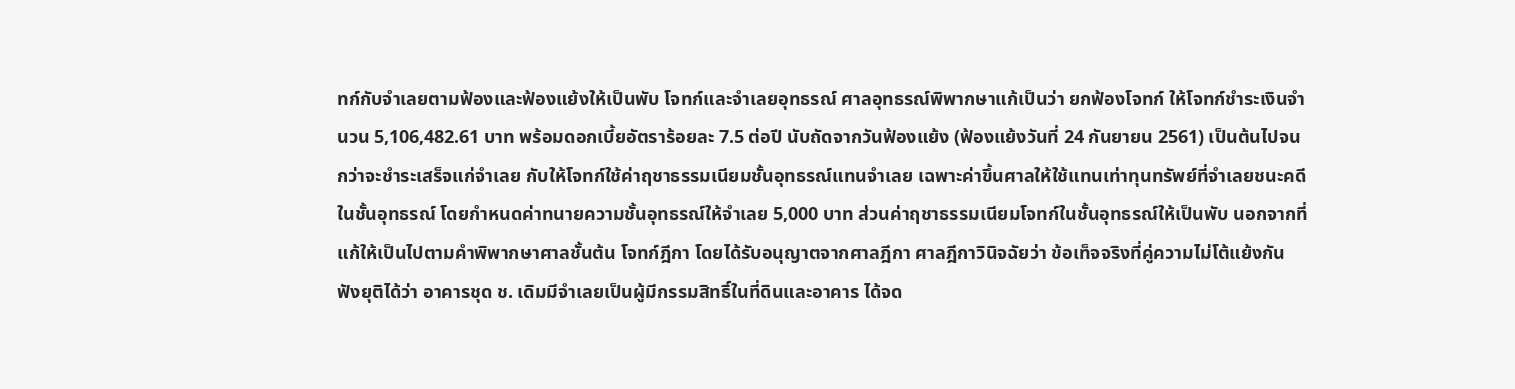ทก์กับจำเลยตามฟ้องและฟ้องแย้งให้เป็นพับ โจทก์และจำเลยอุทธรณ์ ศาลอุทธรณ์พิพากษาแก้เป็นว่า ยกฟ้องโจทก์ ให้โจทก์ชำระเงินจำนวน 5,106,482.61 บาท พร้อมดอกเบี้ยอัตราร้อยละ 7.5 ต่อปี นับถัดจากวันฟ้องแย้ง (ฟ้องแย้งวันที่ 24 กันยายน 2561) เป็นต้นไปจนกว่าจะชำระเสร็จแก่จำเลย กับให้โจทก์ใช้ค่าฤชาธรรมเนียมชั้นอุทธรณ์แทนจำเลย เฉพาะค่าขึ้นศาลให้ใช้แทนเท่าทุนทรัพย์ที่จำเลยชนะคดีในชั้นอุทธรณ์ โดยกำหนดค่าทนายความชั้นอุทธรณ์ให้จำเลย 5,000 บาท ส่วนค่าฤชาธรรมเนียมโจทก์ในชั้นอุทธรณ์ให้เป็นพับ นอกจากที่แก้ให้เป็นไปตามคำพิพากษาศาลชั้นต้น โจทก์ฎีกา โดยได้รับอนุญาตจากศาลฎีกา ศาลฎีกาวินิจฉัยว่า ข้อเท็จจริงที่คู่ความไม่โต้แย้งกันฟังยุติได้ว่า อาคารชุด ช. เดิมมีจำเลยเป็นผู้มีกรรมสิทธิ์ในที่ดินและอาคาร ได้จด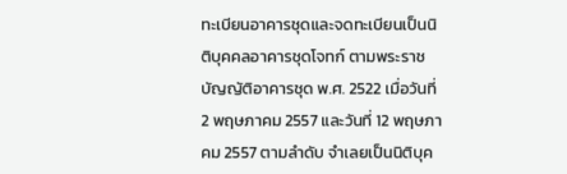ทะเบียนอาคารชุดและจดทะเบียนเป็นนิติบุคคลอาคารชุดโจทก์ ตามพระราชบัญญัติอาคารชุด พ.ศ. 2522 เมื่อวันที่ 2 พฤษภาคม 2557 และวันที่ 12 พฤษภาคม 2557 ตามลำดับ จำเลยเป็นนิติบุค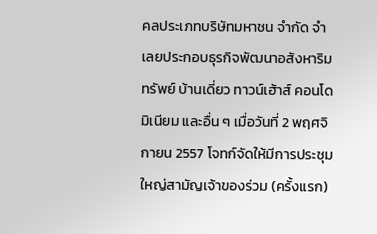คลประเภทบริษัทมหาชน จำกัด จำเลยประกอบธุรกิจพัฒนาอสังหาริมทรัพย์ บ้านเดี่ยว ทาวน์เฮ้าส์ คอนโดมิเนียม และอื่น ๆ เมื่อวันที่ 2 พฤศจิกายน 2557 โจทก์จัดให้มีการประชุมใหญ่สามัญเจ้าของร่วม (ครั้งแรก)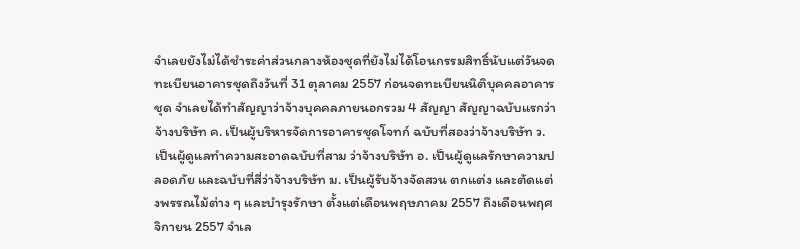จำเลยยังไม่ได้ชำระค่าส่วนกลางห้องชุดที่ยังไม่ได้โอนกรรมสิทธิ์นับแต่วันจดทะเบียนอาคารชุดถึงวันที่ 31 ตุลาคม 2557 ก่อนจดทะเบียนนิติบุคคลอาคารชุด จำเลยได้ทำสัญญาว่าจ้างบุคคลภายนอกรวม 4 สัญญา สัญญาฉบับแรกว่าจ้างบริษัท ค. เป็นผู้บริหารจัดการอาคารชุดโจทก์ ฉบับที่สองว่าจ้างบริษัท ว. เป็นผู้ดูแลทำความสะอาดฉบับที่สาม ว่าจ้างบริษัท อ. เป็นผู้ดูแลรักษาความปลอดภัย และฉบับที่สี่ว่าจ้างบริษัท ม. เป็นผู้รับจ้างจัดสวน ตกแต่ง และตัดแต่งพรรณไม้ต่าง ๆ และบำรุงรักษา ตั้งแต่เดือนพฤษภาคม 2557 ถึงเดือนพฤศจิกายน 2557 จำเล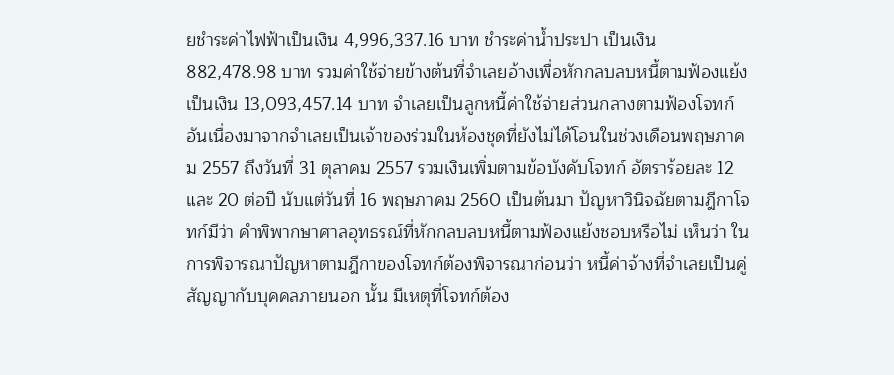ยชำระค่าไฟฟ้าเป็นเงิน 4,996,337.16 บาท ชำระค่าน้ำประปา เป็นเงิน 882,478.98 บาท รวมค่าใช้จ่ายข้างต้นที่จำเลยอ้างเพื่อหักกลบลบหนี้ตามฟ้องแย้ง เป็นเงิน 13,093,457.14 บาท จำเลยเป็นลูกหนี้ค่าใช้จ่ายส่วนกลางตามฟ้องโจทก์อันเนื่องมาจากจำเลยเป็นเจ้าของร่วมในห้องชุดที่ยังไม่ได้โอนในช่วงเดือนพฤษภาคม 2557 ถึงวันที่ 31 ตุลาคม 2557 รวมเงินเพิ่มตามข้อบังคับโจทก์ อัตราร้อยละ 12 และ 20 ต่อปี นับแต่วันที่ 16 พฤษภาคม 2560 เป็นต้นมา ปัญหาวินิจฉัยตามฎีกาโจทก์มีว่า คำพิพากษาศาลอุทธรณ์ที่หักกลบลบหนี้ตามฟ้องแย้งชอบหรือไม่ เห็นว่า ในการพิจารณาปัญหาตามฎีกาของโจทก์ต้องพิจารณาก่อนว่า หนี้ค่าจ้างที่จำเลยเป็นคู่สัญญากับบุคคลภายนอก นั้น มีเหตุที่โจทก์ต้อง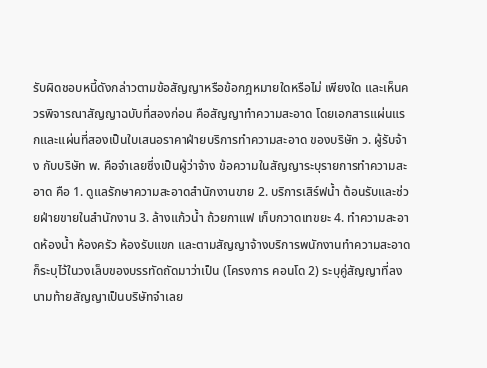รับผิดชอบหนี้ดังกล่าวตามข้อสัญญาหรือข้อกฎหมายใดหรือไม่ เพียงใด และเห็นควรพิจารณาสัญญาฉบับที่สองก่อน คือสัญญาทำความสะอาด โดยเอกสารแผ่นแรกและแผ่นที่สองเป็นใบเสนอราคาฝ่ายบริการทำความสะอาด ของบริษัท ว. ผู้รับจ้าง กับบริษัท พ. คือจำเลยซึ่งเป็นผู้ว่าจ้าง ข้อความในสัญญาระบุรายการทำความสะอาด คือ 1. ดูแลรักษาความสะอาดสำนักงานขาย 2. บริการเสิร์ฟน้ำ ต้อนรับและช่วยฝ่ายขายในสำนักงาน 3. ล้างแก้วน้ำ ถ้วยกาแฟ เก็บกวาดเทขยะ 4. ทำความสะอาดห้องน้ำ ห้องครัว ห้องรับแขก และตามสัญญาจ้างบริการพนักงานทำความสะอาด ก็ระบุไว้ในวงเล็บของบรรทัดถัดมาว่าเป็น (โครงการ คอนโด 2) ระบุคู่สัญญาที่ลงนามท้ายสัญญาเป็นบริษัทจำเลย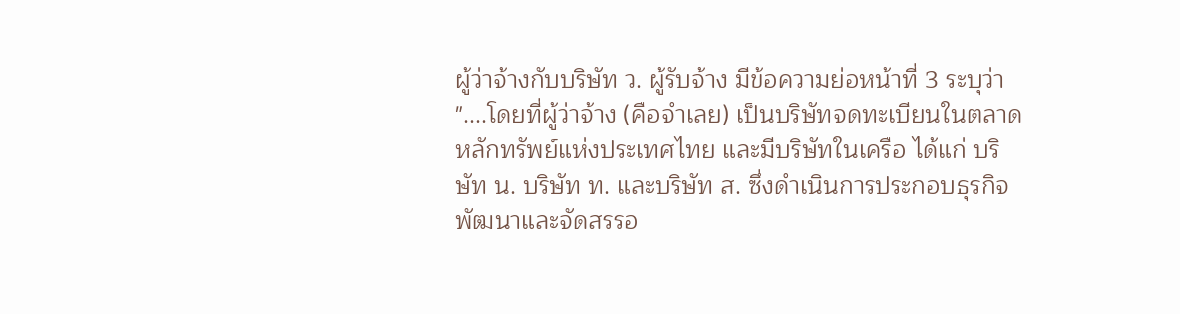ผู้ว่าจ้างกับบริษัท ว. ผู้รับจ้าง มีข้อความย่อหน้าที่ 3 ระบุว่า "....โดยที่ผู้ว่าจ้าง (คือจำเลย) เป็นบริษัทจดทะเบียนในตลาดหลักทรัพย์แห่งประเทศไทย และมีบริษัทในเครือ ได้แก่ บริษัท น. บริษัท ท. และบริษัท ส. ซึ่งดำเนินการประกอบธุรกิจพัฒนาและจัดสรรอ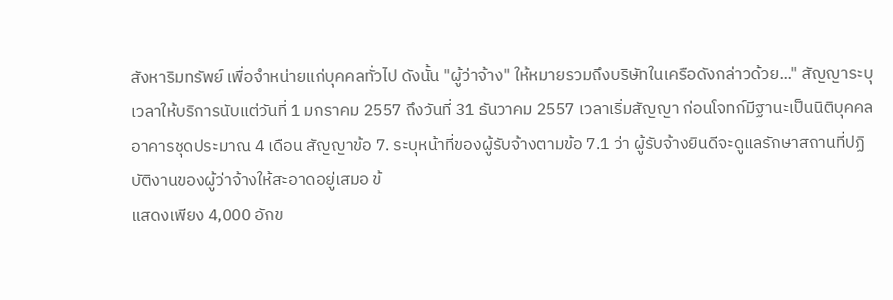สังหาริมทรัพย์ เพื่อจำหน่ายแก่บุคคลทั่วไป ดังนั้น "ผู้ว่าจ้าง" ให้หมายรวมถึงบริษัทในเครือดังกล่าวด้วย..." สัญญาระบุเวลาให้บริการนับแต่วันที่ 1 มกราคม 2557 ถึงวันที่ 31 ธันวาคม 2557 เวลาเริ่มสัญญา ก่อนโจทก์มีฐานะเป็นนิติบุคคลอาคารชุดประมาณ 4 เดือน สัญญาข้อ 7. ระบุหน้าที่ของผู้รับจ้างตามข้อ 7.1 ว่า ผู้รับจ้างยินดีจะดูแลรักษาสถานที่ปฏิบัติงานของผู้ว่าจ้างให้สะอาดอยู่เสมอ ข้
แสดงเพียง 4,000 อักข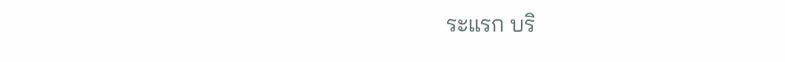ระแรก บริ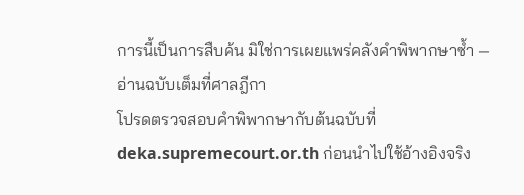การนี้เป็นการสืบค้น มิใช่การเผยแพร่คลังคำพิพากษาซ้ำ — อ่านฉบับเต็มที่ศาลฎีกา
โปรดตรวจสอบคำพิพากษากับต้นฉบับที่ deka.supremecourt.or.th ก่อนนำไปใช้อ้างอิงจริง